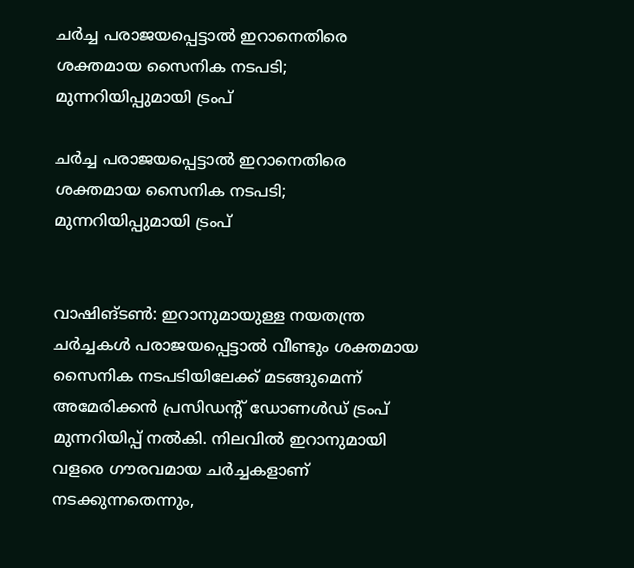ചർച്ച പരാജയപ്പെട്ടാൽ ഇറാനെതിരെ ശക്തമായ സൈനിക നടപടി; മുന്നറിയിപ്പുമായി ട്രംപ്

ചർച്ച പരാജയപ്പെട്ടാൽ ഇറാനെതിരെ ശക്തമായ സൈനിക നടപടി; മുന്നറിയിപ്പുമായി ട്രംപ്


വാഷിങ്ടൺ: ഇറാനുമായുള്ള നയതന്ത്ര ചർച്ചകൾ പരാജയപ്പെട്ടാൽ വീണ്ടും ശക്തമായ സൈനിക നടപടിയിലേക്ക് മടങ്ങുമെന്ന് അമേരിക്കൻ പ്രസിഡന്റ് ഡോണൾഡ് ട്രംപ് മുന്നറിയിപ്പ് നൽകി. നിലവിൽ ഇറാനുമായി വളരെ ഗൗരവമായ ചർച്ചകളാണ് നടക്കുന്നതെന്നും,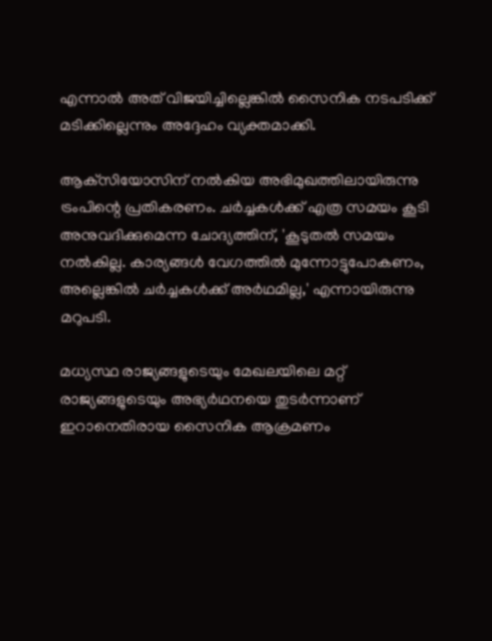എന്നാൽ അത് വിജയിച്ചില്ലെങ്കിൽ സൈനിക നടപടിക്ക് മടിക്കില്ലെന്നും അദ്ദേഹം വ്യക്തമാക്കി.

ആക്‌സിയോസിന് നൽകിയ അഭിമുഖത്തിലായിരുന്നു ട്രംപിന്റെ പ്രതികരണം. ചർച്ചകൾക്ക് എത്ര സമയം കൂടി അനുവദിക്കുമെന്ന ചോദ്യത്തിന്, 'കൂടുതൽ സമയം നൽകില്ല. കാര്യങ്ങൾ വേഗത്തിൽ മുന്നോട്ടുപോകണം, അല്ലെങ്കിൽ ചർച്ചകൾക്ക് അർഥമില്ല,' എന്നായിരുന്നു മറുപടി.

മധ്യസ്ഥ രാജ്യങ്ങളുടെയും മേഖലയിലെ മറ്റ് രാജ്യങ്ങളുടെയും അഭ്യർഥനയെ തുടർന്നാണ് ഇറാനെതിരായ സൈനിക ആക്രമണം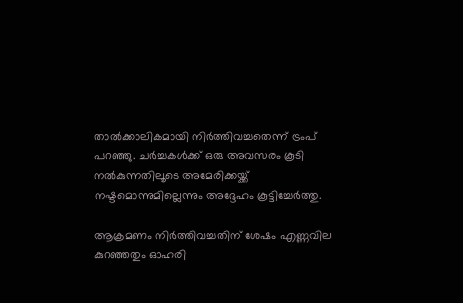താൽക്കാലികമായി നിർത്തിവച്ചതെന്ന് ട്രംപ് പറഞ്ഞു. ചർച്ചകൾക്ക് ഒരു അവസരം കൂടി നൽകുന്നതിലൂടെ അമേരിക്കയ്ക്ക് നഷ്ടമൊന്നുമില്ലെന്നും അദ്ദേഹം കൂട്ടിച്ചേർത്തു.

ആക്രമണം നിർത്തിവച്ചതിന് ശേഷം എണ്ണവില കുറഞ്ഞതും ഓഹരി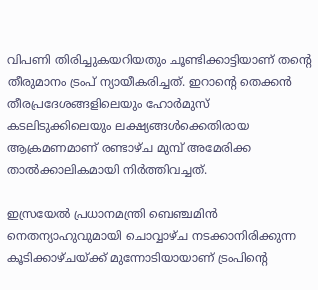വിപണി തിരിച്ചുകയറിയതും ചൂണ്ടിക്കാട്ടിയാണ് തന്റെ തീരുമാനം ട്രംപ് ന്യായീകരിച്ചത്. ഇറാന്റെ തെക്കൻ തീരപ്രദേശങ്ങളിലെയും ഹോർമുസ് കടലിടുക്കിലെയും ലക്ഷ്യങ്ങൾക്കെതിരായ ആക്രമണമാണ് രണ്ടാഴ്ച മുമ്പ് അമേരിക്ക താൽക്കാലികമായി നിർത്തിവച്ചത്.

ഇസ്രയേൽ പ്രധാനമന്ത്രി ബെഞ്ചമിൻ നെതന്യാഹുവുമായി ചൊവ്വാഴ്ച നടക്കാനിരിക്കുന്ന കൂടിക്കാഴ്ചയ്ക്ക് മുന്നോടിയായാണ് ട്രംപിന്റെ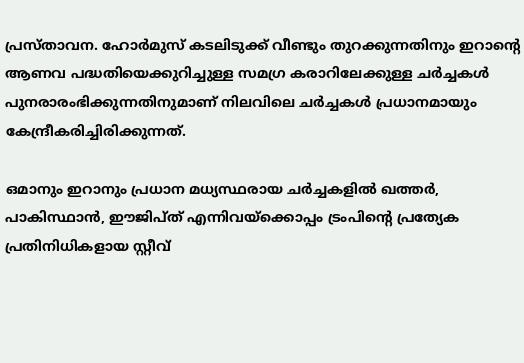പ്രസ്താവന. ഹോർമുസ് കടലിടുക്ക് വീണ്ടും തുറക്കുന്നതിനും ഇറാന്റെ ആണവ പദ്ധതിയെക്കുറിച്ചുള്ള സമഗ്ര കരാറിലേക്കുള്ള ചർച്ചകൾ പുനരാരംഭിക്കുന്നതിനുമാണ് നിലവിലെ ചർച്ചകൾ പ്രധാനമായും കേന്ദ്രീകരിച്ചിരിക്കുന്നത്.

ഒമാനും ഇറാനും പ്രധാന മധ്യസ്ഥരായ ചർച്ചകളിൽ ഖത്തർ, പാകിസ്ഥാൻ, ഈജിപ്ത് എന്നിവയ്‌ക്കൊപ്പം ട്രംപിന്റെ പ്രത്യേക പ്രതിനിധികളായ സ്റ്റീവ്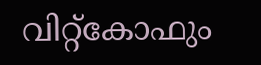വിറ്റ്‌കോഫും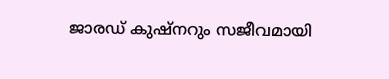ജാരഡ് കുഷ്‌നറും സജീവമായി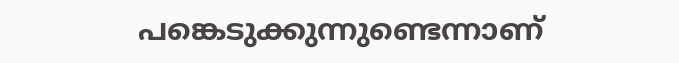പങ്കെടുക്കുന്നുണ്ടെന്നാണ്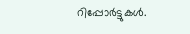റിപ്പോർട്ടുകൾ.